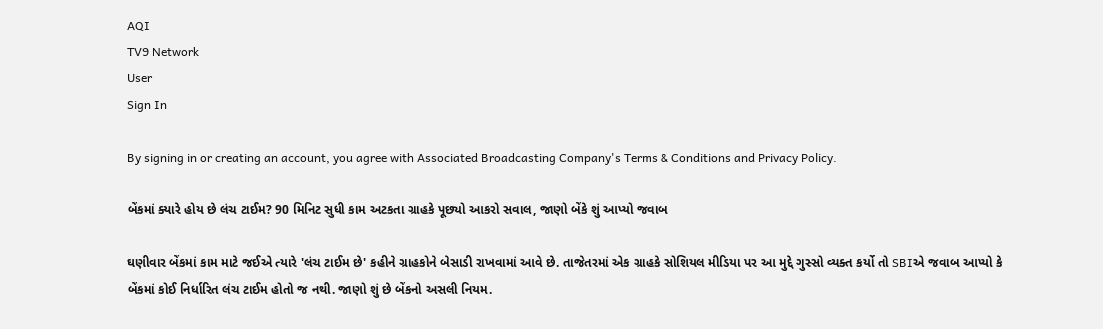AQI
TV9 Network
User
Sign In

By signing in or creating an account, you agree with Associated Broadcasting Company's Terms & Conditions and Privacy Policy.

બેંકમાં ક્યારે હોય છે લંચ ટાઈમ? 90 મિનિટ સુધી કામ અટકતા ગ્રાહકે પૂછ્યો આકરો સવાલ, જાણો બેંકે શું આપ્યો જવાબ

ઘણીવાર બેંકમાં કામ માટે જઈએ ત્યારે 'લંચ ટાઈમ છે' કહીને ગ્રાહકોને બેસાડી રાખવામાં આવે છે. તાજેતરમાં એક ગ્રાહકે સોશિયલ મીડિયા પર આ મુદ્દે ગુસ્સો વ્યક્ત કર્યો તો SBIએ જવાબ આપ્યો કે બેંકમાં કોઈ નિર્ધારિત લંચ ટાઈમ હોતો જ નથી. જાણો શું છે બેંકનો અસલી નિયમ.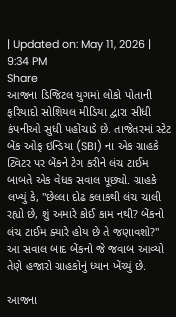| Updated on: May 11, 2026 | 9:34 PM
Share
આજના ડિજિટલ યુગમાં લોકો પોતાની ફરિયાદો સોશિયલ મીડિયા દ્વારા સીધી કંપનીઓ સુધી પહોંચાડે છે. તાજેતરમાં સ્ટેટ બેંક ઓફ ઇન્ડિયા (SBI) ના એક ગ્રાહકે ટ્વિટર પર બેંકને ટેગ કરીને લંચ ટાઈમ બાબતે એક વેધક સવાલ પૂછ્યો. ગ્રાહકે લખ્યું કે, "છેલ્લા દોઢ કલાકથી લંચ ચાલી રહ્યો છે, શું અમારે કોઈ કામ નથી? બેંકનો લંચ ટાઈમ ક્યારે હોય છે તે જણાવશો?" આ સવાલ બાદ બેંકનો જે જવાબ આવ્યો તેણે હજારો ગ્રાહકોનું ધ્યાન ખેંચ્યું છે.

આજના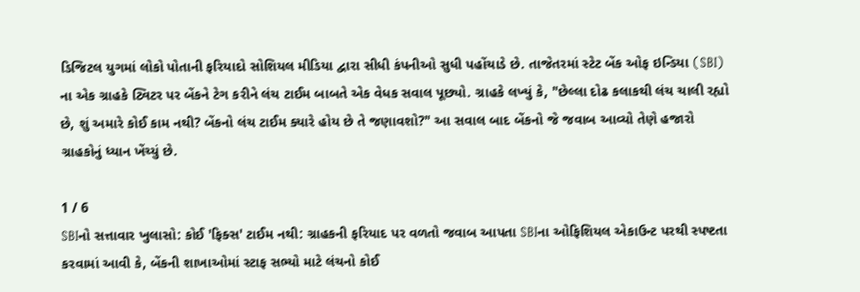ડિજિટલ યુગમાં લોકો પોતાની ફરિયાદો સોશિયલ મીડિયા દ્વારા સીધી કંપનીઓ સુધી પહોંચાડે છે. તાજેતરમાં સ્ટેટ બેંક ઓફ ઇન્ડિયા (SBI) ના એક ગ્રાહકે ટ્વિટર પર બેંકને ટેગ કરીને લંચ ટાઈમ બાબતે એક વેધક સવાલ પૂછ્યો. ગ્રાહકે લખ્યું કે, "છેલ્લા દોઢ કલાકથી લંચ ચાલી રહ્યો છે, શું અમારે કોઈ કામ નથી? બેંકનો લંચ ટાઈમ ક્યારે હોય છે તે જણાવશો?" આ સવાલ બાદ બેંકનો જે જવાબ આવ્યો તેણે હજારો ગ્રાહકોનું ધ્યાન ખેંચ્યું છે.

1 / 6
SBIનો સત્તાવાર ખુલાસો: કોઈ 'ફિક્સ' ટાઈમ નથી: ગ્રાહકની ફરિયાદ પર વળતો જવાબ આપતા SBIના ઓફિશિયલ એકાઉન્ટ પરથી સ્પષ્ટતા કરવામાં આવી કે, બેંકની શાખાઓમાં સ્ટાફ સભ્યો માટે લંચનો કોઈ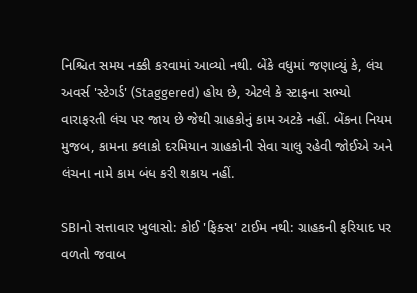નિશ્ચિત સમય નક્કી કરવામાં આવ્યો નથી. બેંકે વધુમાં જણાવ્યું કે, લંચ અવર્સ 'સ્ટેગર્ડ' (Staggered) હોય છે, એટલે કે સ્ટાફના સભ્યો વારાફરતી લંચ પર જાય છે જેથી ગ્રાહકોનું કામ અટકે નહીં. બેંકના નિયમ મુજબ, કામના કલાકો દરમિયાન ગ્રાહકોની સેવા ચાલુ રહેવી જોઈએ અને લંચના નામે કામ બંધ કરી શકાય નહીં.

SBIનો સત્તાવાર ખુલાસો: કોઈ 'ફિક્સ' ટાઈમ નથી: ગ્રાહકની ફરિયાદ પર વળતો જવાબ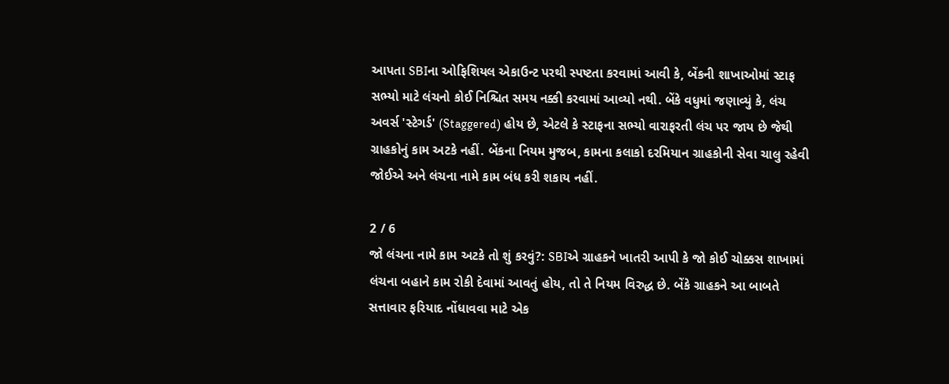આપતા SBIના ઓફિશિયલ એકાઉન્ટ પરથી સ્પષ્ટતા કરવામાં આવી કે, બેંકની શાખાઓમાં સ્ટાફ સભ્યો માટે લંચનો કોઈ નિશ્ચિત સમય નક્કી કરવામાં આવ્યો નથી. બેંકે વધુમાં જણાવ્યું કે, લંચ અવર્સ 'સ્ટેગર્ડ' (Staggered) હોય છે, એટલે કે સ્ટાફના સભ્યો વારાફરતી લંચ પર જાય છે જેથી ગ્રાહકોનું કામ અટકે નહીં. બેંકના નિયમ મુજબ, કામના કલાકો દરમિયાન ગ્રાહકોની સેવા ચાલુ રહેવી જોઈએ અને લંચના નામે કામ બંધ કરી શકાય નહીં.

2 / 6
જો લંચના નામે કામ અટકે તો શું કરવું?: SBIએ ગ્રાહકને ખાતરી આપી કે જો કોઈ ચોક્કસ શાખામાં લંચના બહાને કામ રોકી દેવામાં આવતું હોય, તો તે નિયમ વિરુદ્ધ છે. બેંકે ગ્રાહકને આ બાબતે સત્તાવાર ફરિયાદ નોંધાવવા માટે એક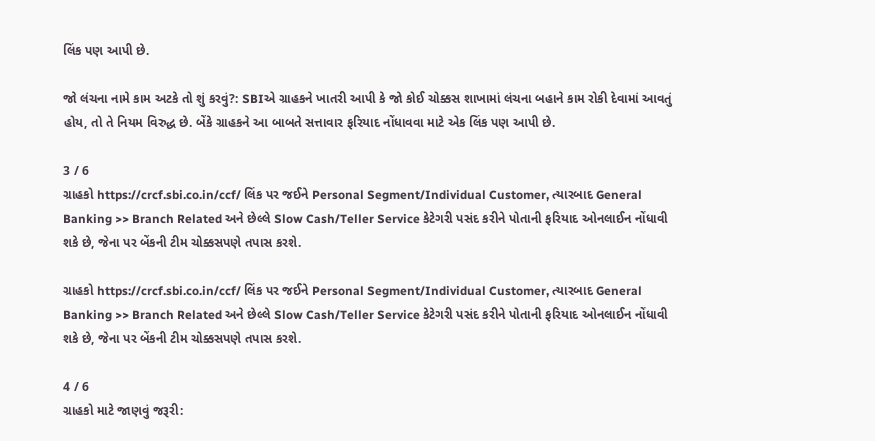લિંક પણ આપી છે.

જો લંચના નામે કામ અટકે તો શું કરવું?: SBIએ ગ્રાહકને ખાતરી આપી કે જો કોઈ ચોક્કસ શાખામાં લંચના બહાને કામ રોકી દેવામાં આવતું હોય, તો તે નિયમ વિરુદ્ધ છે. બેંકે ગ્રાહકને આ બાબતે સત્તાવાર ફરિયાદ નોંધાવવા માટે એક લિંક પણ આપી છે.

3 / 6
ગ્રાહકો https://crcf.sbi.co.in/ccf/ લિંક પર જઈને Personal Segment/Individual Customer, ત્યારબાદ General Banking >> Branch Related અને છેલ્લે Slow Cash/Teller Service કેટેગરી પસંદ કરીને પોતાની ફરિયાદ ઓનલાઈન નોંધાવી શકે છે, જેના પર બેંકની ટીમ ચોક્કસપણે તપાસ કરશે.

ગ્રાહકો https://crcf.sbi.co.in/ccf/ લિંક પર જઈને Personal Segment/Individual Customer, ત્યારબાદ General Banking >> Branch Related અને છેલ્લે Slow Cash/Teller Service કેટેગરી પસંદ કરીને પોતાની ફરિયાદ ઓનલાઈન નોંધાવી શકે છે, જેના પર બેંકની ટીમ ચોક્કસપણે તપાસ કરશે.

4 / 6
ગ્રાહકો માટે જાણવું જરૂરી: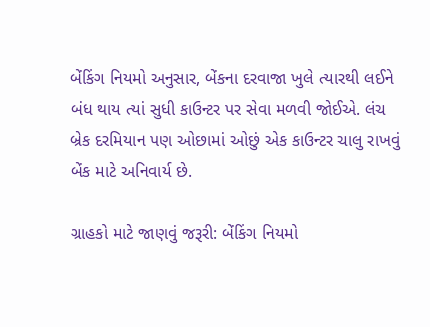બેંકિંગ નિયમો અનુસાર, બેંકના દરવાજા ખુલે ત્યારથી લઈને બંધ થાય ત્યાં સુધી કાઉન્ટર પર સેવા મળવી જોઈએ. લંચ બ્રેક દરમિયાન પણ ઓછામાં ઓછું એક કાઉન્ટર ચાલુ રાખવું બેંક માટે અનિવાર્ય છે.

ગ્રાહકો માટે જાણવું જરૂરી: બેંકિંગ નિયમો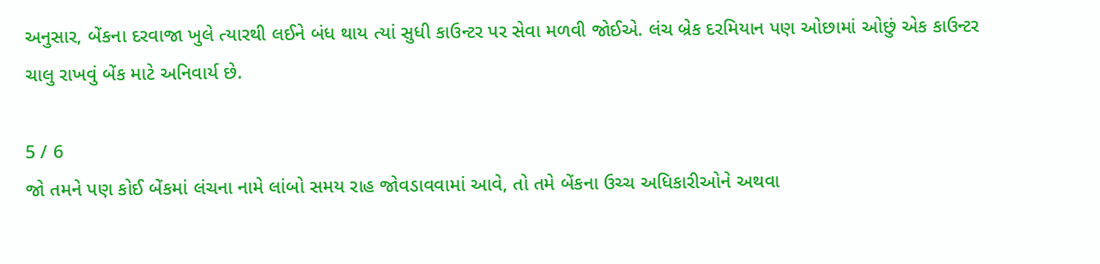અનુસાર, બેંકના દરવાજા ખુલે ત્યારથી લઈને બંધ થાય ત્યાં સુધી કાઉન્ટર પર સેવા મળવી જોઈએ. લંચ બ્રેક દરમિયાન પણ ઓછામાં ઓછું એક કાઉન્ટર ચાલુ રાખવું બેંક માટે અનિવાર્ય છે.

5 / 6
જો તમને પણ કોઈ બેંકમાં લંચના નામે લાંબો સમય રાહ જોવડાવવામાં આવે, તો તમે બેંકના ઉચ્ચ અધિકારીઓને અથવા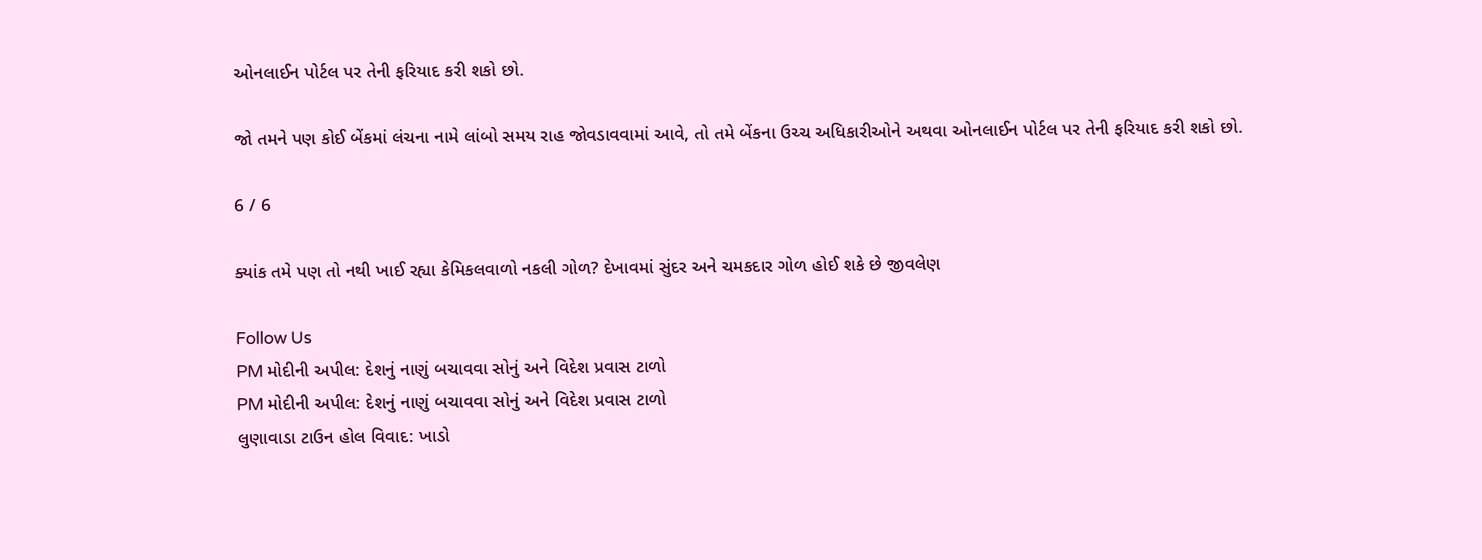ઓનલાઈન પોર્ટલ પર તેની ફરિયાદ કરી શકો છો.

જો તમને પણ કોઈ બેંકમાં લંચના નામે લાંબો સમય રાહ જોવડાવવામાં આવે, તો તમે બેંકના ઉચ્ચ અધિકારીઓને અથવા ઓનલાઈન પોર્ટલ પર તેની ફરિયાદ કરી શકો છો.

6 / 6

ક્યાંક તમે પણ તો નથી ખાઈ રહ્યા કેમિકલવાળો નકલી ગોળ? દેખાવમાં સુંદર અને ચમકદાર ગોળ હોઈ શકે છે જીવલેણ

Follow Us
PM મોદીની અપીલ: દેશનું નાણું બચાવવા સોનું અને વિદેશ પ્રવાસ ટાળો
PM મોદીની અપીલ: દેશનું નાણું બચાવવા સોનું અને વિદેશ પ્રવાસ ટાળો
લુણાવાડા ટાઉન હોલ વિવાદ: ખાડો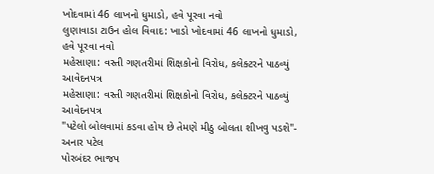ખોદવામાં 46 લાખનો ધુમાડો, હવે પૂરવા નવો
લુણાવાડા ટાઉન હોલ વિવાદ: ખાડો ખોદવામાં 46 લાખનો ધુમાડો, હવે પૂરવા નવો
મહેસાણા: વસ્તી ગણતરીમાં શિક્ષકોનો વિરોધ, કલેક્ટરને પાઠવ્યું આવેદનપત્ર
મહેસાણા: વસ્તી ગણતરીમાં શિક્ષકોનો વિરોધ, કલેક્ટરને પાઠવ્યું આવેદનપત્ર
"પટેલો બોલવામાં કડવા હોય છે તેમણે મીઠુ બોલતા શીખવુ પડશે"- અનાર પટેલ
પોરબંદર ભાજપ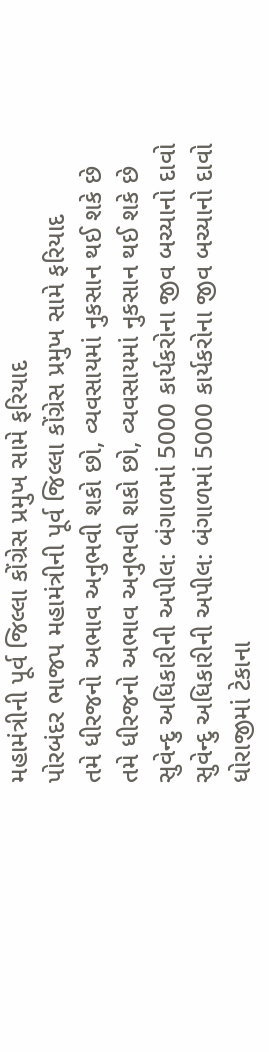મહામંત્રીની પૂર્વ જિલ્લા કોંગ્રેસ પ્રમુખ સામે ફરિયાદ
પોરબંદર ભાજપ મહામંત્રીની પૂર્વ જિલ્લા કોંગ્રેસ પ્રમુખ સામે ફરિયાદ
તમે ધીરજનો અભાવ અનુભવી શકો છો, વ્યવસાયમાં નુકસાન થઈ શકે છે
તમે ધીરજનો અભાવ અનુભવી શકો છો, વ્યવસાયમાં નુકસાન થઈ શકે છે
સુવેન્દુ અધિકારીની અપીલ: બંગાળમાં 5000 કાર્યકરોના જીવ બચ્યાનો દાવો
સુવેન્દુ અધિકારીની અપીલ: બંગાળમાં 5000 કાર્યકરોના જીવ બચ્યાનો દાવો
ધોરાજીમાં ટેકાના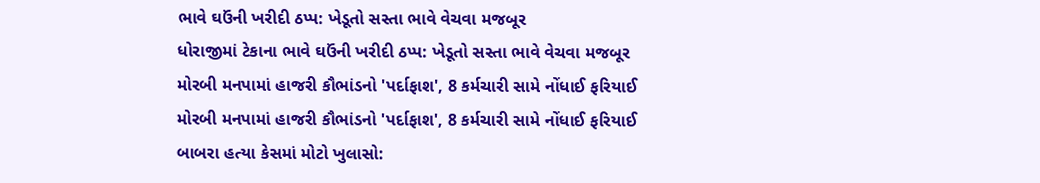ભાવે ઘઉંની ખરીદી ઠપ્પ: ખેડૂતો સસ્તા ભાવે વેચવા મજબૂર
ધોરાજીમાં ટેકાના ભાવે ઘઉંની ખરીદી ઠપ્પ: ખેડૂતો સસ્તા ભાવે વેચવા મજબૂર
મોરબી મનપામાં હાજરી કૌભાંડનો 'પર્દાફાશ', 8 કર્મચારી સામે નોંધાઈ ફરિયાઈ
મોરબી મનપામાં હાજરી કૌભાંડનો 'પર્દાફાશ', 8 કર્મચારી સામે નોંધાઈ ફરિયાઈ
બાબરા હત્યા કેસમાં મોટો ખુલાસો: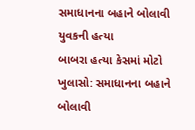સમાધાનના બહાને બોલાવી યુવકની હત્યા
બાબરા હત્યા કેસમાં મોટો ખુલાસો: સમાધાનના બહાને બોલાવી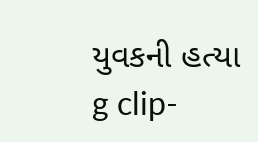યુવકની હત્યા
g clip-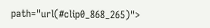path="url(#clip0_868_265)">